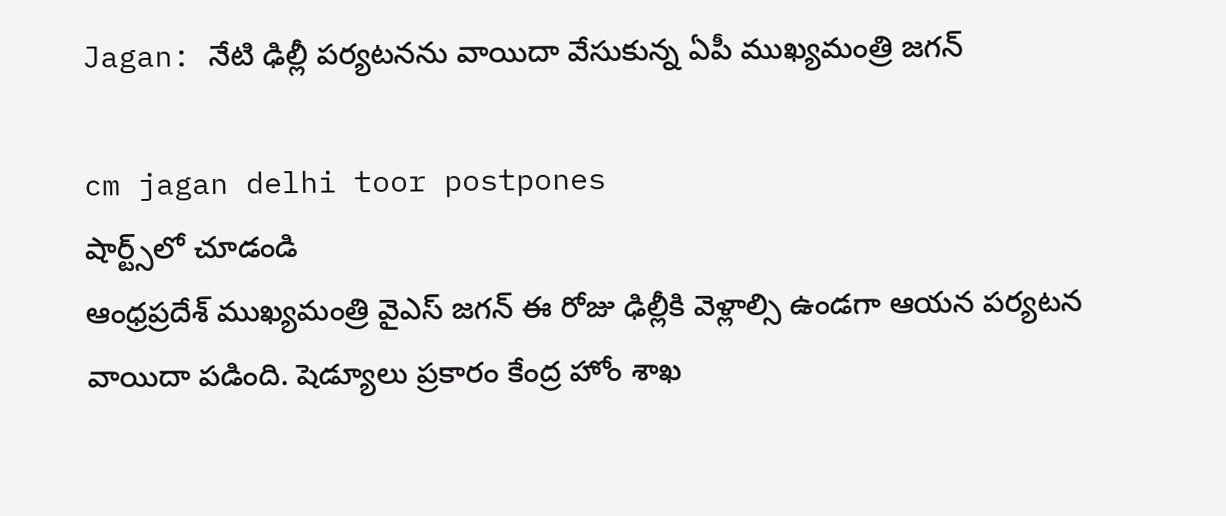Jagan: నేటి ఢిల్లీ పర్యటనను వాయిదా వేసుకున్న ఏపీ ముఖ్యమంత్రి జగన్‌

cm jagan delhi toor postpones
షార్ట్స్‌లో చూడండి
ఆంధ్రప్రదేశ్ ముఖ్యమంత్రి వైఎస్ జగన్‌ ఈ రోజు ఢిల్లీకి వెళ్లాల్సి ఉండగా ఆయన పర్యటన వాయిదా పడింది. షెడ్యూలు ప్రకారం కేంద్ర హోం శాఖ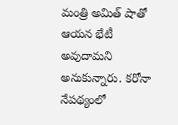మంత్రి అమిత్‌ షాతో ఆయన భేటీ అవుదామని అనుకున్నారు. కరోనా నేపథ్యంలో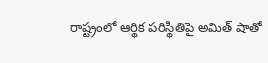రాష్ట్రంలో ఆర్థిక పరిస్థితిపై అమిత్ షాతో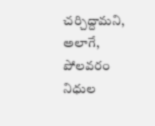చర్చిద్దామని, అలాగే, పోలవరం నిధుల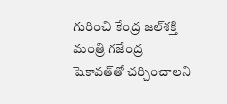గురించి కేంద్ర జల్‌శక్తి మంత్రి గజేంద్ర షెకావత్‌తో చర్చించాలని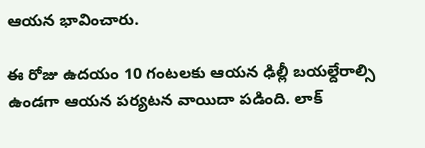ఆయన‌ భావించారు.

ఈ రోజు ఉదయం 10 గంటలకు ఆయన ఢిల్లీ బయల్దేరాల్సి ఉండగా ఆయన పర్యటన వాయిదా పడింది. లాక్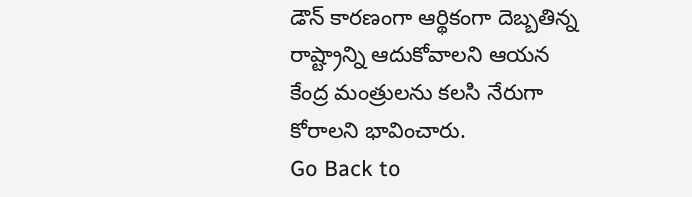డౌన్ కారణంగా ఆర్థికంగా దెబ్బతిన్న రాష్ట్రాన్ని ఆదుకోవాలని ఆయన కేంద్ర మంత్రులను కలసి నేరుగా కోరాలని భావించారు.
Go Back to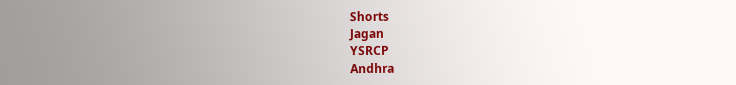Shorts
Jagan
YSRCP
Andhra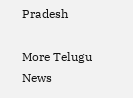Pradesh

More Telugu News